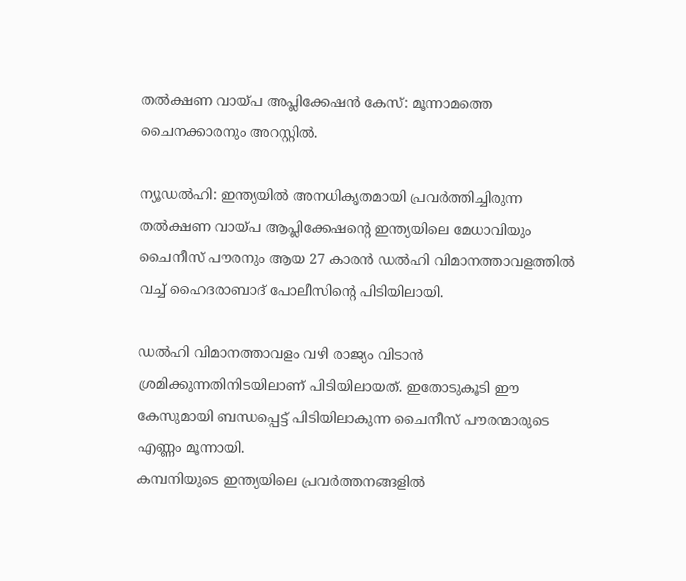തൽക്ഷണ വായ്പ അപ്ലിക്കേഷൻ കേസ്: മൂന്നാമത്തെ ചൈനക്കാരനും അറസ്റ്റിൽ.

ന്യൂഡൽഹി: ഇന്ത്യയിൽ അനധികൃതമായി പ്രവർത്തിച്ചിരുന്ന തൽക്ഷണ വായ്പ ആപ്ലിക്കേഷന്റെ ഇന്ത്യയിലെ മേധാവിയും ചൈനീസ് പൗരനും ആയ 27 കാരൻ ഡൽഹി വിമാനത്താവളത്തിൽ വച്ച് ഹൈദരാബാദ് പോലീസിന്റെ പിടിയിലായി.

ഡൽഹി വിമാനത്താവളം വഴി രാജ്യം വിടാൻ ശ്രമിക്കുന്നതിനിടയിലാണ് പിടിയിലായത്. ഇതോടുകൂടി ഈ കേസുമായി ബന്ധപ്പെട്ട് പിടിയിലാകുന്ന ചൈനീസ് പൗരന്മാരുടെ എണ്ണം മൂന്നായി.
കമ്പനിയുടെ ഇന്ത്യയിലെ പ്രവർത്തനങ്ങളിൽ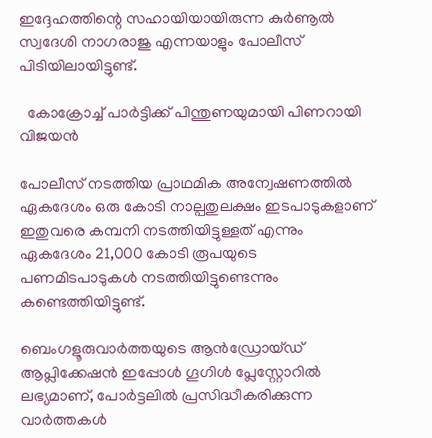ഇദ്ദേഹത്തിന്റെ സഹായിയായിരുന്ന കുർണൂൽ സ്വദേശി നാഗരാജു എന്നയാളും പോലീസ് പിടിയിലായിട്ടുണ്ട്.

  കോക്രോച്ച് പാർട്ടിക്ക് പിന്തുണയുമായി പിണറായി വിജയൻ

പോലീസ് നടത്തിയ പ്രാഥമിക അന്വേഷണത്തിൽ ഏകദേശം ഒരു കോടി നാല്പതുലക്ഷം ഇടപാടുകളാണ് ഇതുവരെ കമ്പനി നടത്തിയിട്ടുള്ളത് എന്നും ഏകദേശം 21,000 കോടി രൂപയുടെ പണമിടപാടുകൾ നടത്തിയിട്ടുണ്ടെന്നും കണ്ടെത്തിയിട്ടുണ്ട്.

ബെംഗളൂരുവാർത്തയുടെ ആൻഡ്രോയ്ഡ് ആപ്ലിക്കേഷൻ ഇപ്പോൾ ഗൂഗിൾ പ്ലേസ്റ്റോറിൽ ലഭ്യമാണ്, പോർട്ടലിൽ പ്രസിദ്ധീകരിക്കുന്ന വാർത്തകൾ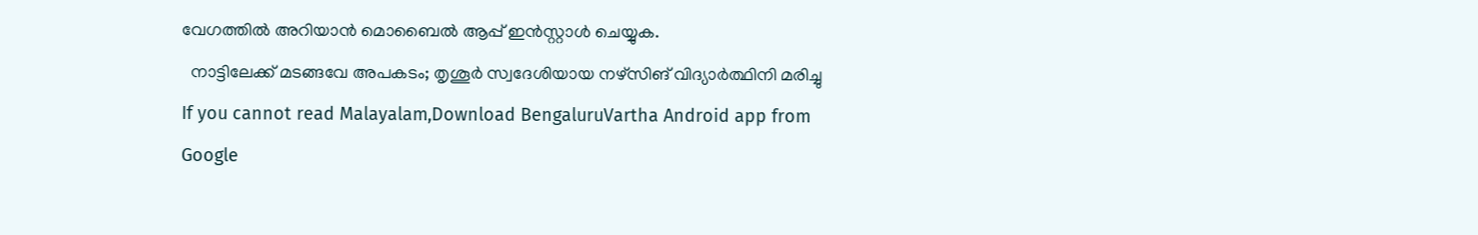വേഗത്തിൽ അറിയാൻ മൊബൈൽ ആപ്പ് ഇൻസ്റ്റാൾ ചെയ്യുക.
  നാട്ടിലേക്ക് മടങ്ങവേ അപകടം; തൃശൂർ സ്വദേശിയായ നഴ്സിങ് വിദ്യാർത്ഥിനി മരിച്ചു
If you cannot read Malayalam,Download BengaluruVartha Android app from Google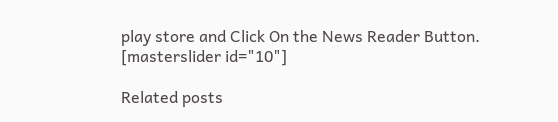play store and Click On the News Reader Button. [masterslider id="10"]

Related posts